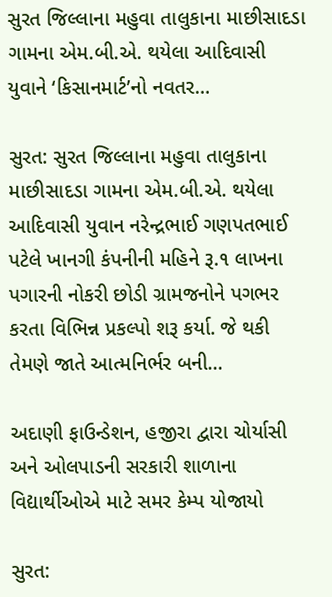સુરત જિલ્લાના મહુવા તાલુકાના માછીસાદડા ગામના એમ.બી.એ. થયેલા આદિવાસી યુવાને ‘કિસાનમાર્ટ’નો નવતર…

સુરત: સુરત જિલ્લાના મહુવા તાલુકાના માછીસાદડા ગામના એમ.બી.એ. થયેલા આદિવાસી યુવાન નરેન્દ્રભાઈ ગણપતભાઈ પટેલે ખાનગી કંપનીની મહિને રૂ.૧ લાખના પગારની નોકરી છોડી ગ્રામજનોને પગભર કરતા વિભિન્ન પ્રકલ્પો શરૂ કર્યા. જે થકી તેમણે જાતે આત્મનિર્ભર બની…

અદાણી ફાઉન્ડેશન, હજીરા દ્વારા ચોર્યાસી અને ઓલપાડની સરકારી શાળાના વિદ્યાર્થીઓએ માટે સમર કેમ્પ યોજાયો

સુરત: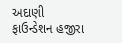અદાણી ફાઉન્ડેશન હજીરા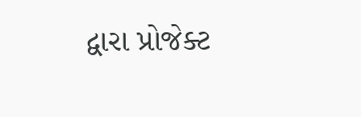દ્વારા પ્રોજેક્ટ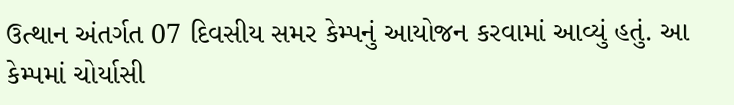ઉત્થાન અંતર્ગત 07 દિવસીય સમર કેમ્પનું આયોજન કરવામાં આવ્યું હતું. આ કેમ્પમાં ચોર્યાસી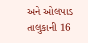અને ઓલપાડ તાલુકાની 16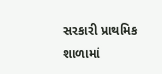સરકારી પ્રાથમિક શાળામાં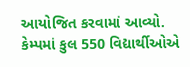આયોજિત કરવામાં આવ્યો. કેમ્પમાં કુલ 550 વિદ્યાર્થીઓએ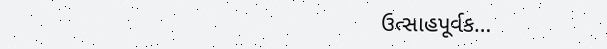ઉત્સાહપૂર્વક…